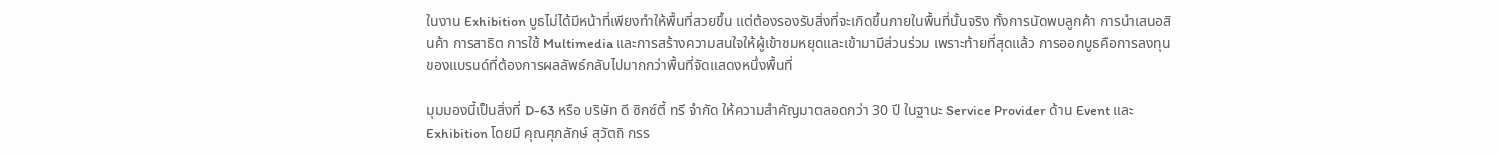ในงาน Exhibition บูธไม่ได้มีหน้าที่เพียงทำให้พื้นที่สวยขึ้น แต่ต้องรองรับสิ่งที่จะเกิดขึ้นภายในพื้นที่นั้นจริง ทั้งการนัดพบลูกค้า การนำเสนอสินค้า การสาธิต การใช้ Multimedia และการสร้างความสนใจให้ผู้เข้าชมหยุดและเข้ามามีส่วนร่วม เพราะท้ายที่สุดแล้ว การออกบูธคือการลงทุนของแบรนด์ที่ต้องการผลลัพธ์กลับไปมากกว่าพื้นที่จัดแสดงหนึ่งพื้นที่

มุมมองนี้เป็นสิ่งที่ D-63 หรือ บริษัท ดี ซิกซ์ตี้ ทรี จำกัด ให้ความสำคัญมาตลอดกว่า 30 ปี ในฐานะ Service Provider ด้าน Event และ Exhibition โดยมี คุณศุภลักษ์ สุวัตถิ กรร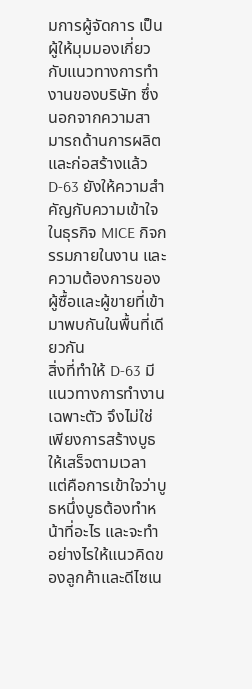มการผู้จัดการ เป็นผู้ให้มุมมองเกี่ยวกับแนวทางการทำงานของบริษัท ซึ่งนอกจากความสามารถด้านการผลิตและก่อสร้างแล้ว D-63 ยังให้ความสำคัญกับความเข้าใจในธุรกิจ MICE กิจกรรมภายในงาน และความต้องการของผู้ซื้อและผู้ขายที่เข้ามาพบกันในพื้นที่เดียวกัน
สิ่งที่ทำให้ D-63 มีแนวทางการทำงานเฉพาะตัว จึงไม่ใช่เพียงการสร้างบูธให้เสร็จตามเวลา แต่คือการเข้าใจว่าบูธหนึ่งบูธต้องทำหน้าที่อะไร และจะทำอย่างไรให้แนวคิดของลูกค้าและดีไซเน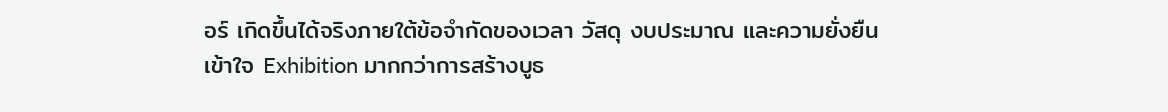อร์ เกิดขึ้นได้จริงภายใต้ข้อจำกัดของเวลา วัสดุ งบประมาณ และความยั่งยืน
เข้าใจ Exhibition มากกว่าการสร้างบูธ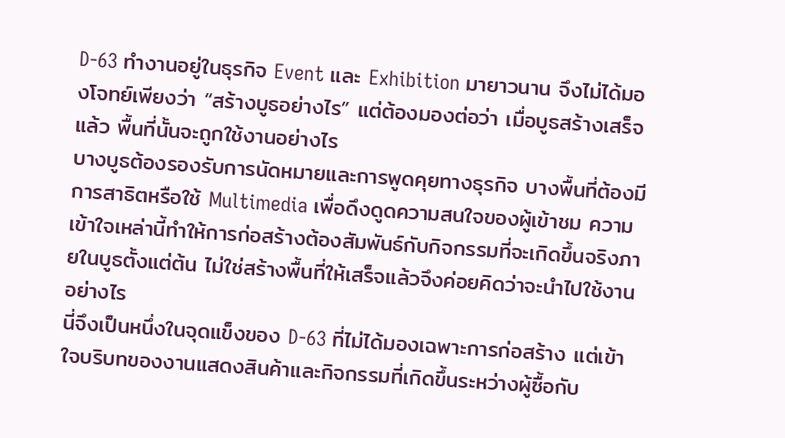D-63 ทำงานอยู่ในธุรกิจ Event และ Exhibition มายาวนาน จึงไม่ได้มองโจทย์เพียงว่า “สร้างบูธอย่างไร” แต่ต้องมองต่อว่า เมื่อบูธสร้างเสร็จแล้ว พื้นที่นั้นจะถูกใช้งานอย่างไร
บางบูธต้องรองรับการนัดหมายและการพูดคุยทางธุรกิจ บางพื้นที่ต้องมีการสาธิตหรือใช้ Multimedia เพื่อดึงดูดความสนใจของผู้เข้าชม ความเข้าใจเหล่านี้ทำให้การก่อสร้างต้องสัมพันธ์กับกิจกรรมที่จะเกิดขึ้นจริงภายในบูธตั้งแต่ต้น ไม่ใช่สร้างพื้นที่ให้เสร็จแล้วจึงค่อยคิดว่าจะนำไปใช้งานอย่างไร
นี่จึงเป็นหนึ่งในจุดแข็งของ D-63 ที่ไม่ได้มองเฉพาะการก่อสร้าง แต่เข้าใจบริบทของงานแสดงสินค้าและกิจกรรมที่เกิดขึ้นระหว่างผู้ซื้อกับ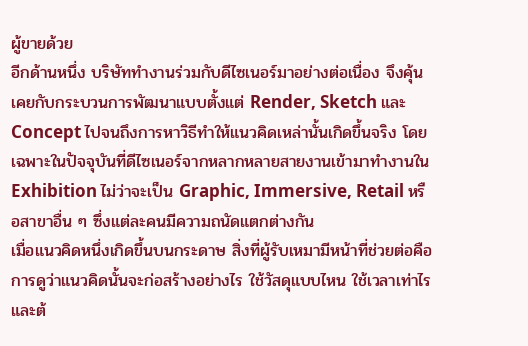ผู้ขายด้วย
อีกด้านหนึ่ง บริษัททำงานร่วมกับดีไซเนอร์มาอย่างต่อเนื่อง จึงคุ้นเคยกับกระบวนการพัฒนาแบบตั้งแต่ Render, Sketch และ Concept ไปจนถึงการหาวิธีทำให้แนวคิดเหล่านั้นเกิดขึ้นจริง โดยเฉพาะในปัจจุบันที่ดีไซเนอร์จากหลากหลายสายงานเข้ามาทำงานใน Exhibition ไม่ว่าจะเป็น Graphic, Immersive, Retail หรือสาขาอื่น ๆ ซึ่งแต่ละคนมีความถนัดแตกต่างกัน
เมื่อแนวคิดหนึ่งเกิดขึ้นบนกระดาษ สิ่งที่ผู้รับเหมามีหน้าที่ช่วยต่อคือการดูว่าแนวคิดนั้นจะก่อสร้างอย่างไร ใช้วัสดุแบบไหน ใช้เวลาเท่าไร และต้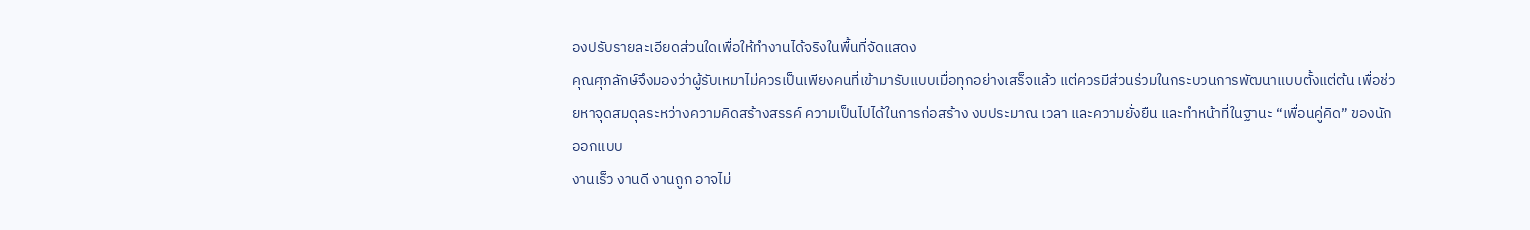องปรับรายละเอียดส่วนใดเพื่อให้ทำงานได้จริงในพื้นที่จัดแสดง
คุณศุภลักษ์จึงมองว่าผู้รับเหมาไม่ควรเป็นเพียงคนที่เข้ามารับแบบเมื่อทุกอย่างเสร็จแล้ว แต่ควรมีส่วนร่วมในกระบวนการพัฒนาแบบตั้งแต่ต้น เพื่อช่วยหาจุดสมดุลระหว่างความคิดสร้างสรรค์ ความเป็นไปได้ในการก่อสร้าง งบประมาณ เวลา และความยั่งยืน และทำหน้าที่ในฐานะ “เพื่อนคู่คิด” ของนักออกแบบ
งานเร็ว งานดี งานถูก อาจไม่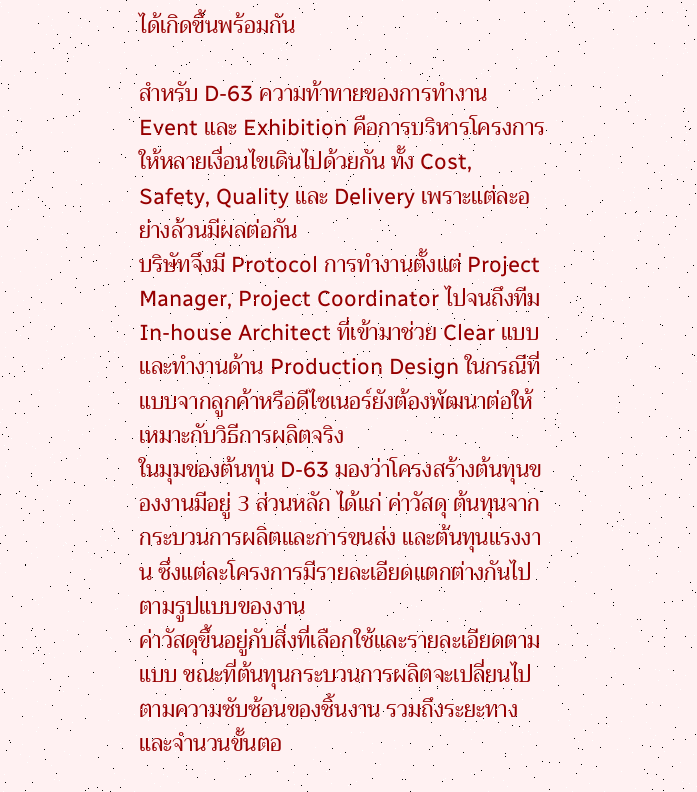ได้เกิดขึ้นพร้อมกัน

สำหรับ D-63 ความท้าทายของการทำงาน Event และ Exhibition คือการบริหารโครงการให้หลายเงื่อนไขเดินไปด้วยกัน ทั้ง Cost, Safety, Quality และ Delivery เพราะแต่ละอย่างล้วนมีผลต่อกัน
บริษัทจึงมี Protocol การทำงานตั้งแต่ Project Manager, Project Coordinator ไปจนถึงทีม In-house Architect ที่เข้ามาช่วย Clear แบบ และทำงานด้าน Production Design ในกรณีที่แบบจากลูกค้าหรือดีไซเนอร์ยังต้องพัฒนาต่อให้เหมาะกับวิธีการผลิตจริง
ในมุมของต้นทุน D-63 มองว่าโครงสร้างต้นทุนของงานมีอยู่ 3 ส่วนหลัก ได้แก่ ค่าวัสดุ ต้นทุนจากกระบวนการผลิตและการขนส่ง และต้นทุนแรงงาน ซึ่งแต่ละโครงการมีรายละเอียดแตกต่างกันไปตามรูปแบบของงาน
ค่าวัสดุขึ้นอยู่กับสิ่งที่เลือกใช้และรายละเอียดตามแบบ ขณะที่ต้นทุนกระบวนการผลิตจะเปลี่ยนไปตามความซับซ้อนของชิ้นงาน รวมถึงระยะทางและจำนวนขั้นตอ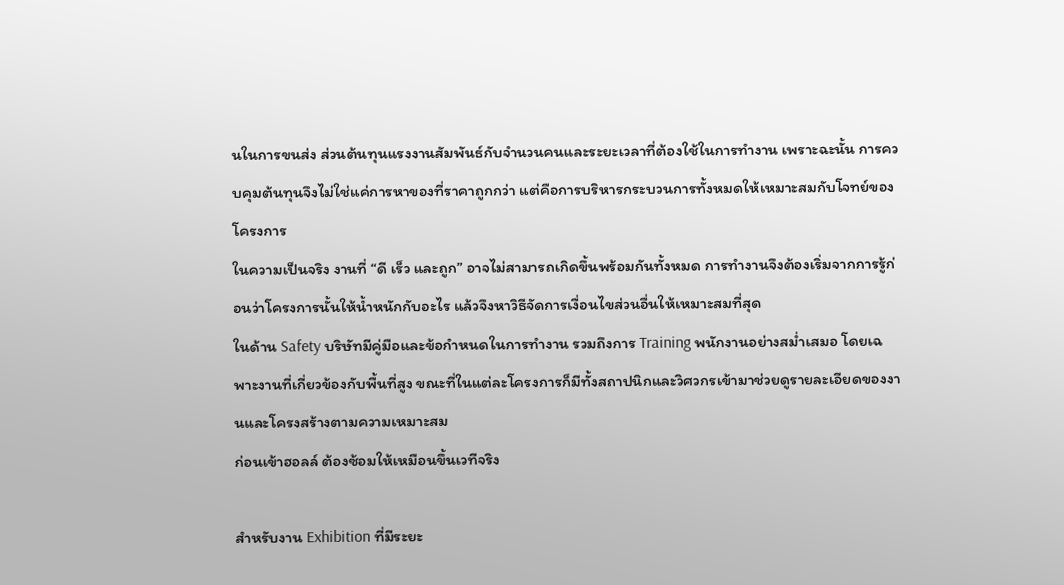นในการขนส่ง ส่วนต้นทุนแรงงานสัมพันธ์กับจำนวนคนและระยะเวลาที่ต้องใช้ในการทำงาน เพราะฉะนั้น การควบคุมต้นทุนจึงไม่ใช่แค่การหาของที่ราคาถูกกว่า แต่คือการบริหารกระบวนการทั้งหมดให้เหมาะสมกับโจทย์ของโครงการ
ในความเป็นจริง งานที่ “ดี เร็ว และถูก” อาจไม่สามารถเกิดขึ้นพร้อมกันทั้งหมด การทำงานจึงต้องเริ่มจากการรู้ก่อนว่าโครงการนั้นให้น้ำหนักกับอะไร แล้วจึงหาวิธีจัดการเงื่อนไขส่วนอื่นให้เหมาะสมที่สุด
ในด้าน Safety บริษัทมีคู่มือและข้อกำหนดในการทำงาน รวมถึงการ Training พนักงานอย่างสม่ำเสมอ โดยเฉพาะงานที่เกี่ยวข้องกับพื้นที่สูง ขณะที่ในแต่ละโครงการก็มีทั้งสถาปนิกและวิศวกรเข้ามาช่วยดูรายละเอียดของงานและโครงสร้างตามความเหมาะสม
ก่อนเข้าฮอลล์ ต้องซ้อมให้เหมือนขึ้นเวทีจริง

สำหรับงาน Exhibition ที่มีระยะ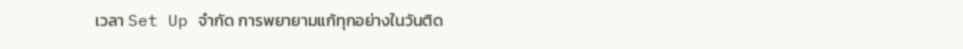เวลา Set Up จำกัด การพยายามแก้ทุกอย่างในวันติด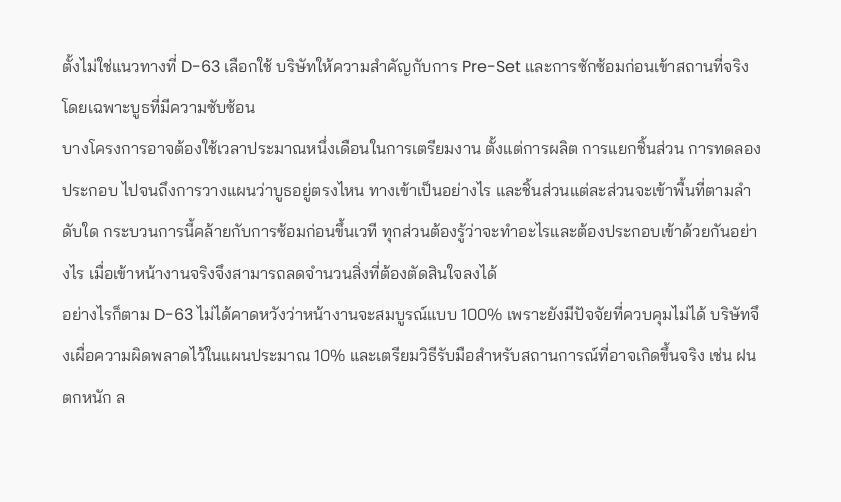ตั้งไม่ใช่แนวทางที่ D-63 เลือกใช้ บริษัทให้ความสำคัญกับการ Pre-Set และการซักซ้อมก่อนเข้าสถานที่จริง โดยเฉพาะบูธที่มีความซับซ้อน
บางโครงการอาจต้องใช้เวลาประมาณหนึ่งเดือนในการเตรียมงาน ตั้งแต่การผลิต การแยกชิ้นส่วน การทดลองประกอบ ไปจนถึงการวางแผนว่าบูธอยู่ตรงไหน ทางเข้าเป็นอย่างไร และชิ้นส่วนแต่ละส่วนจะเข้าพื้นที่ตามลำดับใด กระบวนการนี้คล้ายกับการซ้อมก่อนขึ้นเวที ทุกส่วนต้องรู้ว่าจะทำอะไรและต้องประกอบเข้าด้วยกันอย่างไร เมื่อเข้าหน้างานจริงจึงสามารถลดจำนวนสิ่งที่ต้องตัดสินใจลงได้
อย่างไรก็ตาม D-63 ไม่ได้คาดหวังว่าหน้างานจะสมบูรณ์แบบ 100% เพราะยังมีปัจจัยที่ควบคุมไม่ได้ บริษัทจึงเผื่อความผิดพลาดไว้ในแผนประมาณ 10% และเตรียมวิธีรับมือสำหรับสถานการณ์ที่อาจเกิดขึ้นจริง เช่น ฝนตกหนัก ล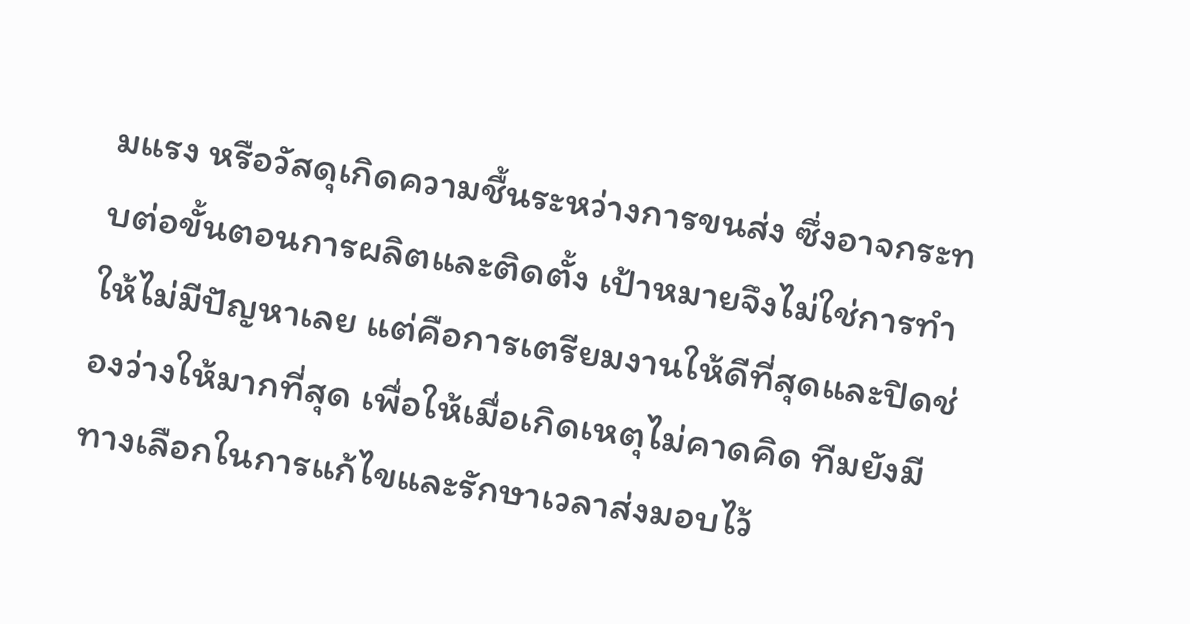มแรง หรือวัสดุเกิดความชื้นระหว่างการขนส่ง ซึ่งอาจกระทบต่อขั้นตอนการผลิตและติดตั้ง เป้าหมายจึงไม่ใช่การทำให้ไม่มีปัญหาเลย แต่คือการเตรียมงานให้ดีที่สุดและปิดช่องว่างให้มากที่สุด เพื่อให้เมื่อเกิดเหตุไม่คาดคิด ทีมยังมีทางเลือกในการแก้ไขและรักษาเวลาส่งมอบไว้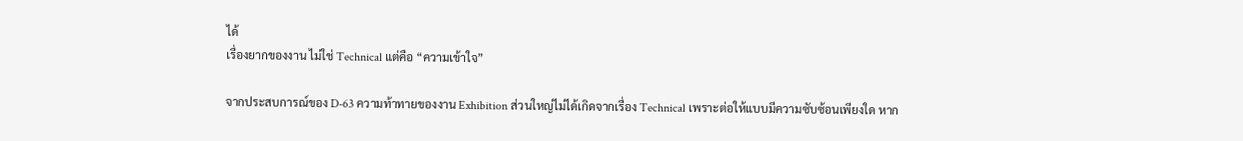ได้
เรื่องยากของงาน ไม่ใช่ Technical แต่คือ “ความเข้าใจ”

จากประสบการณ์ของ D-63 ความท้าทายของงาน Exhibition ส่วนใหญ่ไม่ได้เกิดจากเรื่อง Technical เพราะต่อให้แบบมีความซับซ้อนเพียงใด หาก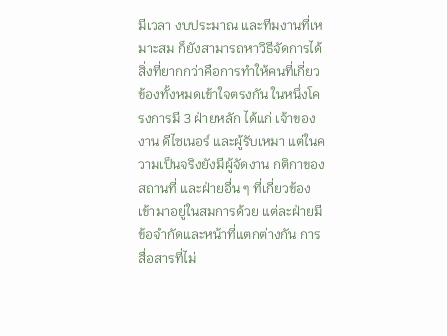มีเวลา งบประมาณ และทีมงานที่เหมาะสม ก็ยังสามารถหาวิธีจัดการได้
สิ่งที่ยากกว่าคือการทำให้คนที่เกี่ยวข้องทั้งหมดเข้าใจตรงกัน ในหนึ่งโครงการมี 3 ฝ่ายหลัก ได้แก่ เจ้าของงาน ดีไซเนอร์ และผู้รับเหมา แต่ในความเป็นจริงยังมีผู้จัดงาน กติกาของสถานที่ และฝ่ายอื่น ๆ ที่เกี่ยวข้องเข้ามาอยู่ในสมการด้วย แต่ละฝ่ายมีข้อจำกัดและหน้าที่แตกต่างกัน การสื่อสารที่ไม่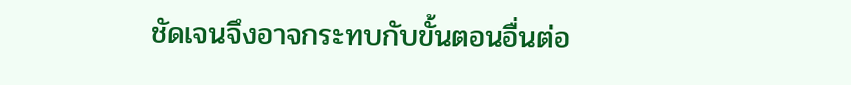ชัดเจนจึงอาจกระทบกับขั้นตอนอื่นต่อ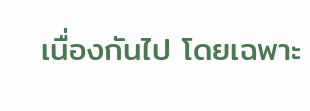เนื่องกันไป โดยเฉพาะ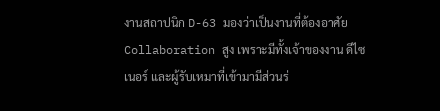งานสถาปนิก D-63 มองว่าเป็นงานที่ต้องอาศัย Collaboration สูง เพราะมีทั้งเจ้าของงาน ดีไซเนอร์ และผู้รับเหมาที่เข้ามามีส่วนร่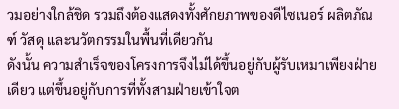วมอย่างใกล้ชิด รวมถึงต้องแสดงทั้งศักยภาพของดีไซเนอร์ ผลิตภัณฑ์ วัสดุ และนวัตกรรมในพื้นที่เดียวกัน
ดังนั้น ความสำเร็จของโครงการจึงไม่ได้ขึ้นอยู่กับผู้รับเหมาเพียงฝ่ายเดียว แต่ขึ้นอยู่กับการที่ทั้งสามฝ่ายเข้าใจต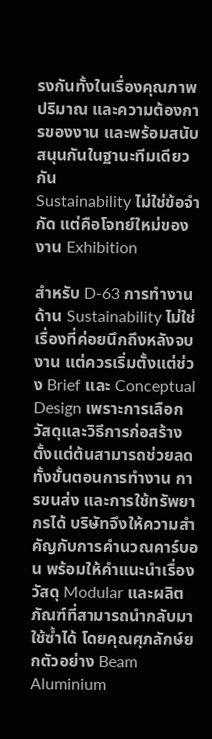รงกันทั้งในเรื่องคุณภาพ ปริมาณ และความต้องการของงาน และพร้อมสนับสนุนกันในฐานะทีมเดียวกัน
Sustainability ไม่ใช่ข้อจำกัด แต่คือโจทย์ใหม่ของงาน Exhibition

สำหรับ D-63 การทำงานด้าน Sustainability ไม่ใช่เรื่องที่ค่อยนึกถึงหลังจบงาน แต่ควรเริ่มตั้งแต่ช่วง Brief และ Conceptual Design เพราะการเลือกวัสดุและวิธีการก่อสร้างตั้งแต่ต้นสามารถช่วยลดทั้งขั้นตอนการทำงาน การขนส่ง และการใช้ทรัพยากรได้ บริษัทจึงให้ความสำคัญกับการคำนวณคาร์บอน พร้อมให้คำแนะนำเรื่องวัสดุ Modular และผลิตภัณฑ์ที่สามารถนำกลับมาใช้ซ้ำได้ โดยคุณศุภลักษ์ยกตัวอย่าง Beam Aluminium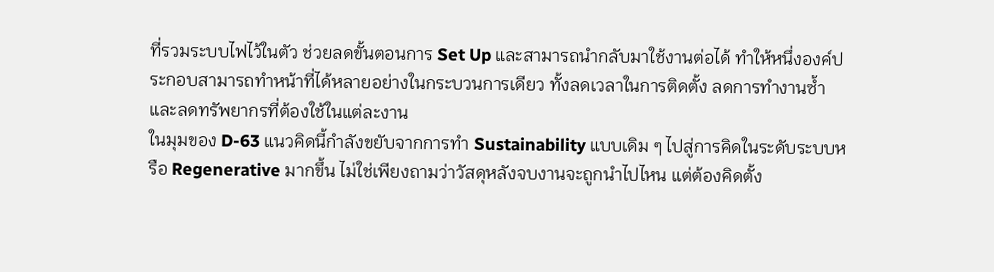ที่รวมระบบไฟไว้ในตัว ช่วยลดขั้นตอนการ Set Up และสามารถนำกลับมาใช้งานต่อได้ ทำให้หนึ่งองค์ประกอบสามารถทำหน้าที่ได้หลายอย่างในกระบวนการเดียว ทั้งลดเวลาในการติดตั้ง ลดการทำงานซ้ำ และลดทรัพยากรที่ต้องใช้ในแต่ละงาน
ในมุมของ D-63 แนวคิดนี้กำลังขยับจากการทำ Sustainability แบบเดิม ๆ ไปสู่การคิดในระดับระบบหรือ Regenerative มากขึ้น ไม่ใช่เพียงถามว่าวัสดุหลังจบงานจะถูกนำไปไหน แต่ต้องคิดตั้ง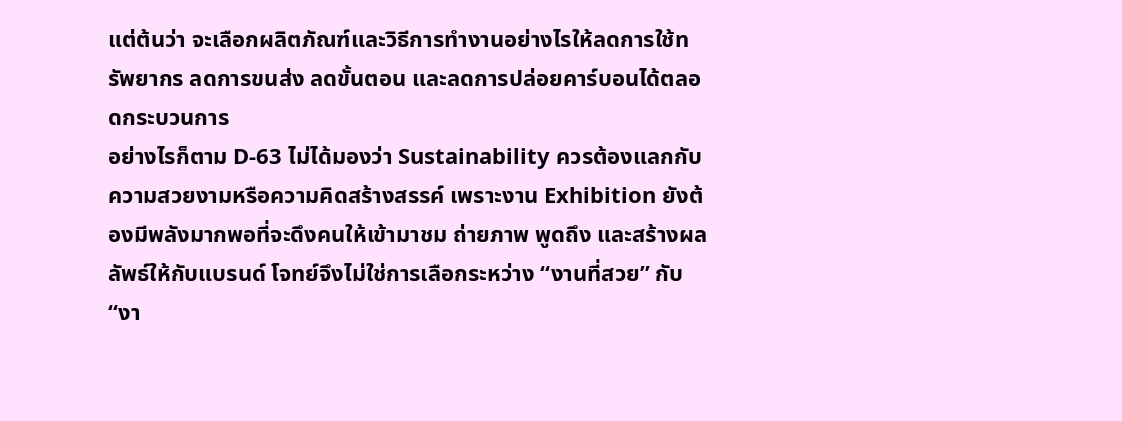แต่ต้นว่า จะเลือกผลิตภัณฑ์และวิธีการทำงานอย่างไรให้ลดการใช้ทรัพยากร ลดการขนส่ง ลดขั้นตอน และลดการปล่อยคาร์บอนได้ตลอดกระบวนการ
อย่างไรก็ตาม D-63 ไม่ได้มองว่า Sustainability ควรต้องแลกกับความสวยงามหรือความคิดสร้างสรรค์ เพราะงาน Exhibition ยังต้องมีพลังมากพอที่จะดึงคนให้เข้ามาชม ถ่ายภาพ พูดถึง และสร้างผลลัพธ์ให้กับแบรนด์ โจทย์จึงไม่ใช่การเลือกระหว่าง “งานที่สวย” กับ “งา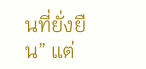นที่ยั่งยืน” แต่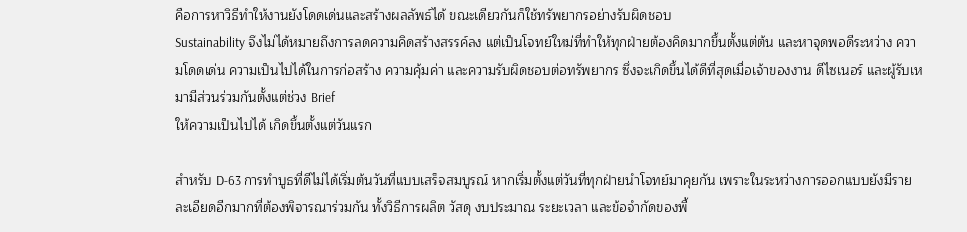คือการหาวิธีทำให้งานยังโดดเด่นและสร้างผลลัพธ์ได้ ขณะเดียวกันก็ใช้ทรัพยากรอย่างรับผิดชอบ
Sustainability จึงไม่ได้หมายถึงการลดความคิดสร้างสรรค์ลง แต่เป็นโจทย์ใหม่ที่ทำให้ทุกฝ่ายต้องคิดมากขึ้นตั้งแต่ต้น และหาจุดพอดีระหว่าง ความโดดเด่น ความเป็นไปได้ในการก่อสร้าง ความคุ้มค่า และความรับผิดชอบต่อทรัพยากร ซึ่งจะเกิดขึ้นได้ดีที่สุดเมื่อเจ้าของงาน ดีไซเนอร์ และผู้รับเหมามีส่วนร่วมกันตั้งแต่ช่วง Brief
ให้ความเป็นไปได้ เกิดขึ้นตั้งแต่วันแรก

สำหรับ D-63 การทำบูธที่ดีไม่ได้เริ่มต้นวันที่แบบเสร็จสมบูรณ์ หากเริ่มตั้งแต่วันที่ทุกฝ่ายนำโจทย์มาคุยกัน เพราะในระหว่างการออกแบบยังมีรายละเอียดอีกมากที่ต้องพิจารณาร่วมกัน ทั้งวิธีการผลิต วัสดุ งบประมาณ ระยะเวลา และข้อจำกัดของพื้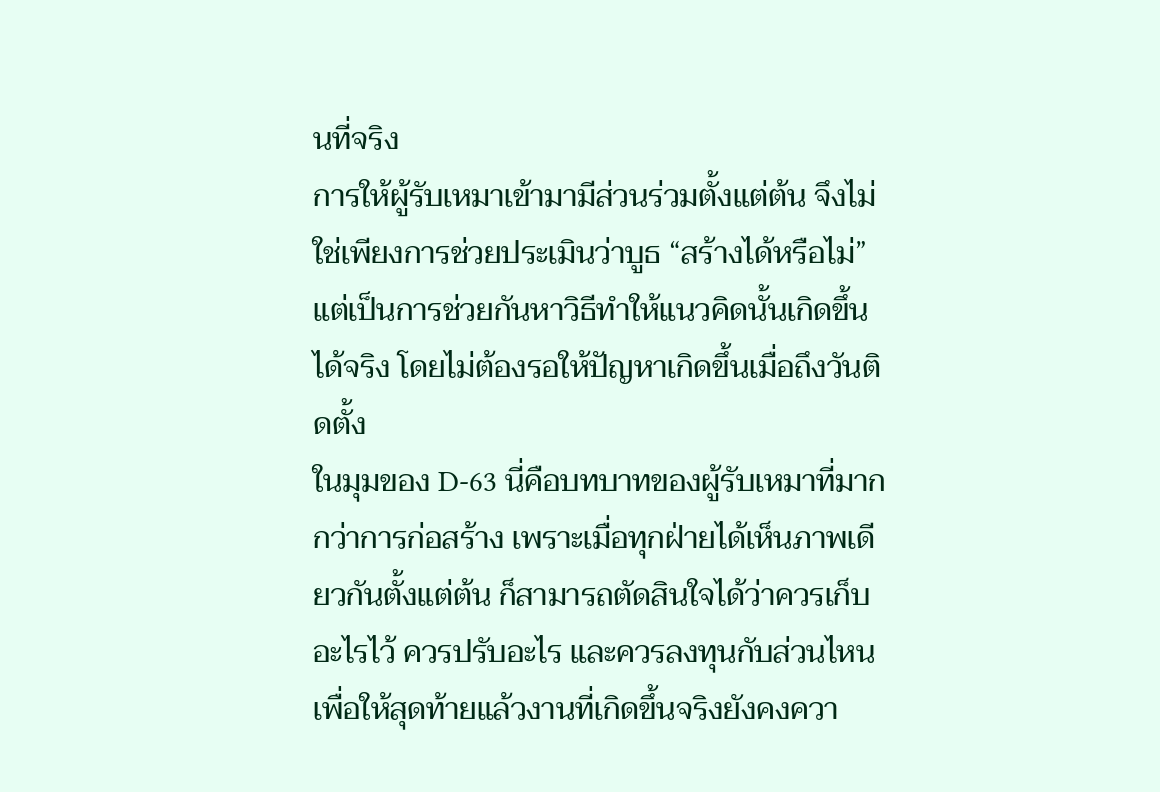นที่จริง
การให้ผู้รับเหมาเข้ามามีส่วนร่วมตั้งแต่ต้น จึงไม่ใช่เพียงการช่วยประเมินว่าบูธ “สร้างได้หรือไม่” แต่เป็นการช่วยกันหาวิธีทำให้แนวคิดนั้นเกิดขึ้นได้จริง โดยไม่ต้องรอให้ปัญหาเกิดขึ้นเมื่อถึงวันติดตั้ง
ในมุมของ D-63 นี่คือบทบาทของผู้รับเหมาที่มากกว่าการก่อสร้าง เพราะเมื่อทุกฝ่ายได้เห็นภาพเดียวกันตั้งแต่ต้น ก็สามารถตัดสินใจได้ว่าควรเก็บอะไรไว้ ควรปรับอะไร และควรลงทุนกับส่วนไหน เพื่อให้สุดท้ายแล้วงานที่เกิดขึ้นจริงยังคงควา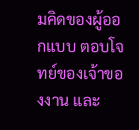มคิดของผู้ออกแบบ ตอบโจทย์ของเจ้าของงาน และ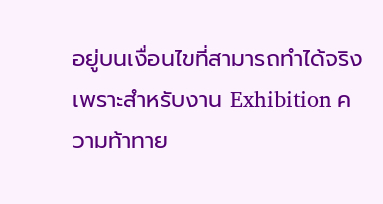อยู่บนเงื่อนไขที่สามารถทำได้จริง
เพราะสำหรับงาน Exhibition ความท้าทาย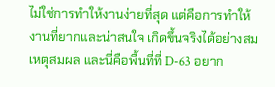ไม่ใช่การทำให้งานง่ายที่สุด แต่คือการทำให้งานที่ยากและน่าสนใจ เกิดขึ้นจริงได้อย่างสมเหตุสมผล และนี่คือพื้นที่ที่ D-63 อยาก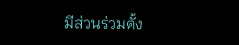มีส่วนร่วมตั้ง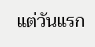แต่วันแรก